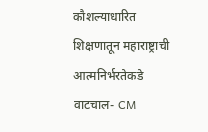कौशल्याधारित शिक्षणातून महाराष्ट्राची आत्मनिर्भरतेकडे वाटचाल- CM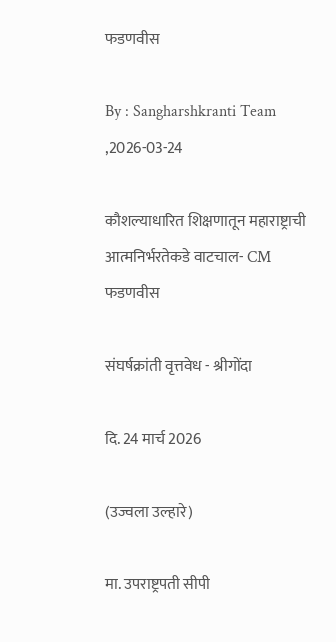फडणवीस

By : Sangharshkranti Team ,2026-03-24

कौशल्याधारित शिक्षणातून महाराष्ट्राची आत्मनिर्भरतेकडे वाटचाल- CM फडणवीस

संघर्षक्रांती वृत्तवेध - श्रीगोंदा

दि. 24 मार्च 2026

(उज्वला उल्हारे)

मा. उपराष्ट्रपती सीपी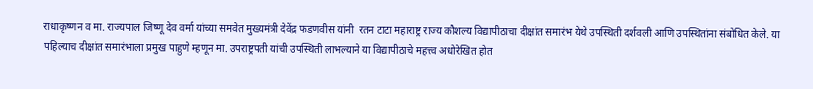राधाकृष्णन व मा. राज्यपाल जिष्णू देव वर्मा यांच्या समवेत मुख्यमंत्री देवेंद्र फडणवीस यांनी  रतन टाटा महाराष्ट्र राज्य कौशल्य विद्यापीठाचा दीक्षांत समारंभ येथे उपस्थिती दर्शवली आणि उपस्थितांना संबोधित केले. या पहिल्याच दीक्षांत समारंभाला प्रमुख पाहुणे म्हणून मा. उपराष्ट्रपती यांची उपस्थिती लाभल्याने या विद्यापीठाचे महत्त्व अधोरेखित होत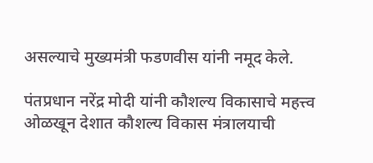असल्याचे मुख्यमंत्री फडणवीस यांनी नमूद केले.

पंतप्रधान नरेंद्र मोदी यांनी कौशल्य विकासाचे महत्त्व ओळखून देशात कौशल्य विकास मंत्रालयाची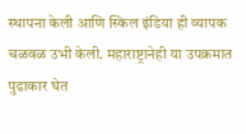स्थापना केली आणि स्किल इंडिया ही व्यापक चळवळ उभी केली. महाराष्ट्रानेही या उपक्रमात पुढाकार घेत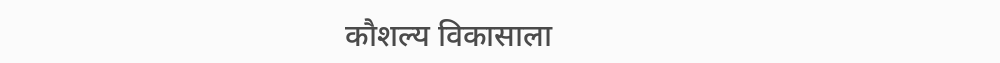कौशल्य विकासाला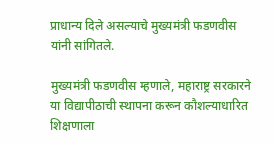प्राधान्य दिले असल्याचे मुख्यमंत्री फडणवीस यांनी सांगितले.

मुख्यमंत्री फडणवीस म्हणाले, महाराष्ट्र सरकारने या विद्यापीठाची स्थापना करून कौशल्याधारित शिक्षणाला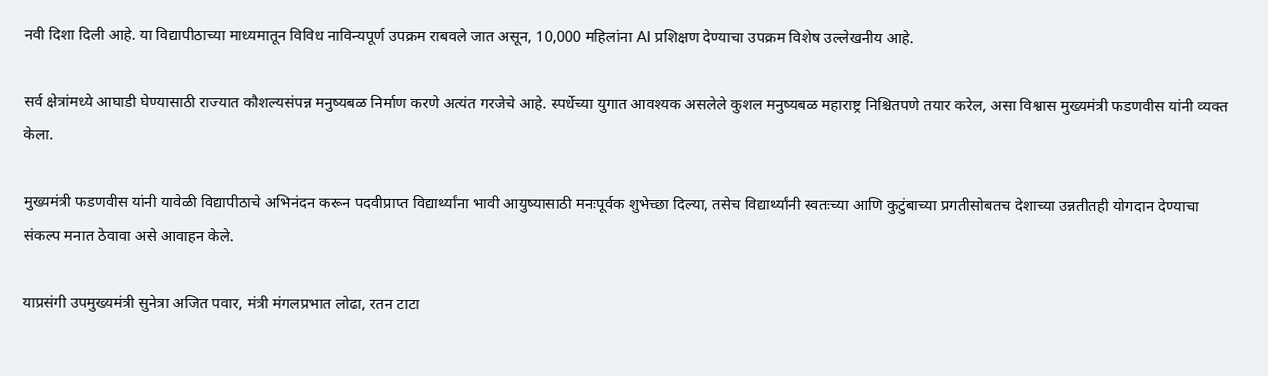नवी दिशा दिली आहे. या विद्यापीठाच्या माध्यमातून विविध नाविन्यपूर्ण उपक्रम राबवले जात असून, 10,000 महिलांना AI प्रशिक्षण देण्याचा उपक्रम विशेष उल्लेखनीय आहे.

सर्व क्षेत्रांमध्ये आघाडी घेण्यासाठी राज्यात कौशल्यसंपन्न मनुष्यबळ निर्माण करणे अत्यंत गरजेचे आहे. स्पर्धेच्या युगात आवश्यक असलेले कुशल मनुष्यबळ महाराष्ट्र निश्चितपणे तयार करेल, असा विश्वास मुख्यमंत्री फडणवीस यांनी व्यक्त केला.

मुख्यमंत्री फडणवीस यांनी यावेळी विद्यापीठाचे अभिनंदन करून पदवीप्राप्त विद्यार्थ्यांना भावी आयुष्यासाठी मनःपूर्वक शुभेच्छा दिल्या, तसेच विद्यार्थ्यांनी स्वतःच्या आणि कुटुंबाच्या प्रगतीसोबतच देशाच्या उन्नतीतही योगदान देण्याचा संकल्प मनात ठेवावा असे आवाहन केले.

याप्रसंगी उपमुख्यमंत्री सुनेत्रा अजित पवार, मंत्री मंगलप्रभात लोढा, रतन टाटा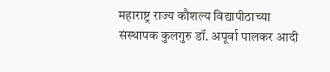महाराष्ट्र राज्य कौशल्य विद्यापीठाच्या संस्थापक कुलगुरु डॉ. अपूर्वा पालकर आदी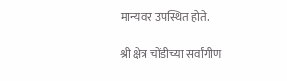मान्यवर उपस्थित होते.

श्री क्षेत्र चोंडीच्या सर्वांगीण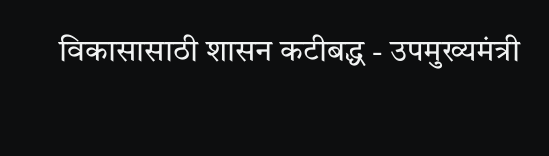विकासासाठी शासन कटीबद्ध - उपमुख्यमंत्री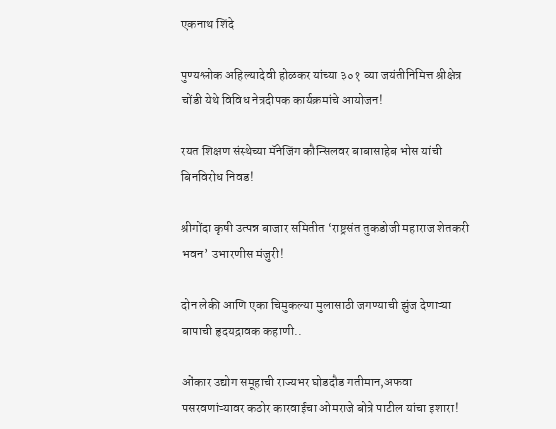एकनाथ शिंदे

पुण्यश्लोक अहिल्यादेवी होळकर यांच्या ३०१ व्या जयंतीनिमित्त श्रीक्षेत्र चोंडी येथे विविध नेत्रदीपक कार्यक्रमांचे आयोजन!

रयत शिक्षण संस्थेच्या मॅनेजिंग कौन्सिलवर बाबासाहेब भोस यांची बिनविरोध निवड!

श्रीगोंदा कृषी उत्पन्न बाजार समितीत ‘राष्ट्रसंत तुकडोजी महाराज शेतकरी भवन’ उभारणीस मंजुरी!

दोन लेकी आणि एका चिमुकल्या मुलासाठी जगण्याची झुंज देणाऱ्या बापाची हृदयद्रावक कहाणी..

ओंकार उद्योग समूहाची राज्यभर घोडदौड गतीमान,अफवा पसरवणांऱ्यावर कठोर कारवाईचा ओमराजे बोत्रे पाटील यांचा इशारा!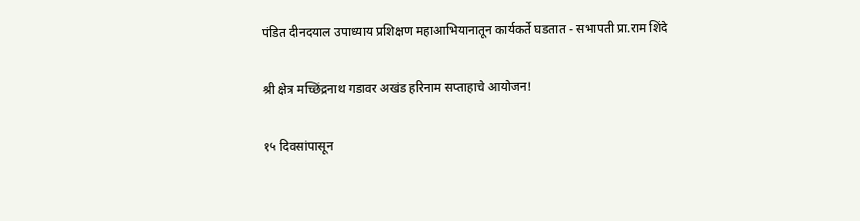पंडित दीनदयाल उपाध्याय प्रशिक्षण महाआभियानातून कार्यकर्ते घडतात - सभापती प्रा.राम शिंदे

श्री क्षेत्र मच्छिंद्रनाथ गडावर अखंड हरिनाम सप्ताहाचे आयोजन!

१५ दिवसांपासून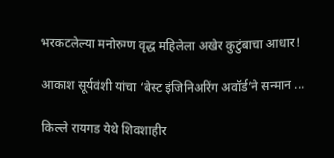भरकटलेल्या मनोरुग्ण वृद्ध महिलेला अखेर कुटुंबाचा आधार!

आकाश सूर्यवंशी यांचा ‘बेस्ट इंजिनिअरिंग अवॉर्ड’ने सन्मान ...

किल्ले रायगड येथे शिवशाहीर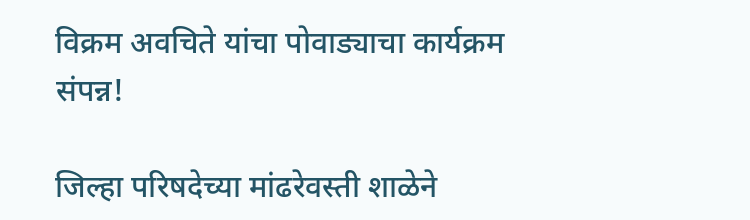विक्रम अवचिते यांचा पोवाड्याचा कार्यक्रम संपन्न!

जिल्हा परिषदेच्या मांढरेवस्ती शाळेने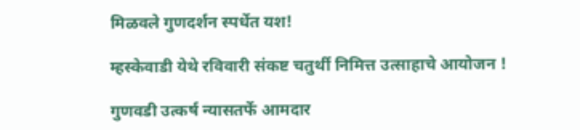मिळवले गुणदर्शन स्पर्धेत यश!

म्हस्केवाडी येथे रविवारी संकष्ट चतुर्थी निमित्त उत्साहाचे आयोजन !

गुणवडी उत्कर्ष न्यासतर्फे आमदार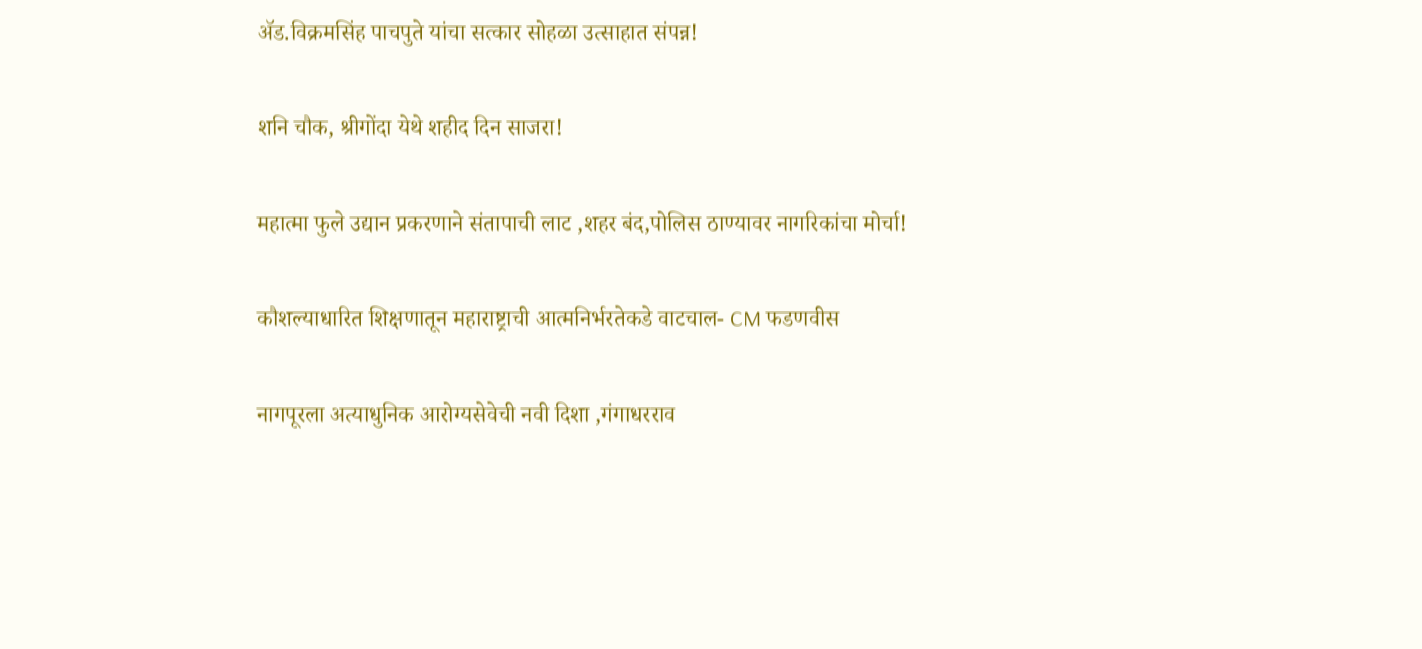अ‍ॅड.विक्रमसिंह पाचपुते यांचा सत्कार सोहळा उत्साहात संपन्न!

शनि चौक, श्रीगोंदा येथे शहीद दिन साजरा!

महात्मा फुले उद्यान प्रकरणाने संतापाची लाट ,शहर बंद,पोलिस ठाण्यावर नागरिकांचा मोर्चा!

कौशल्याधारित शिक्षणातून महाराष्ट्राची आत्मनिर्भरतेकडे वाटचाल- CM फडणवीस

नागपूरला अत्याधुनिक आरोग्यसेवेची नवी दिशा ,गंगाधरराव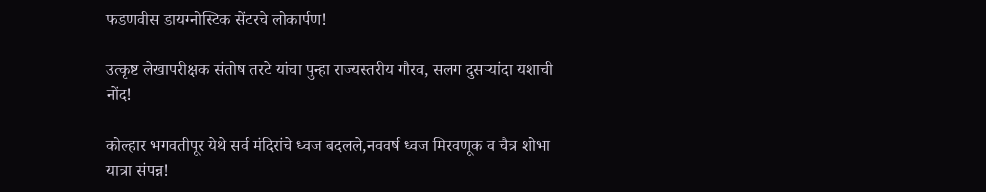फडणवीस डायग्नोस्टिक सेंटरचे लोकार्पण!

उत्कृष्ट लेखापरीक्षक संतोष तरटे यांचा पुन्हा राज्यस्तरीय गौरव, सलग दुसऱ्यांदा यशाची नोंद!

कोल्हार भगवतीपूर येथे सर्व मंदिरांचे ध्वज बदलले,नववर्ष ध्वज मिरवणूक व चैत्र शोभा यात्रा संपन्न!